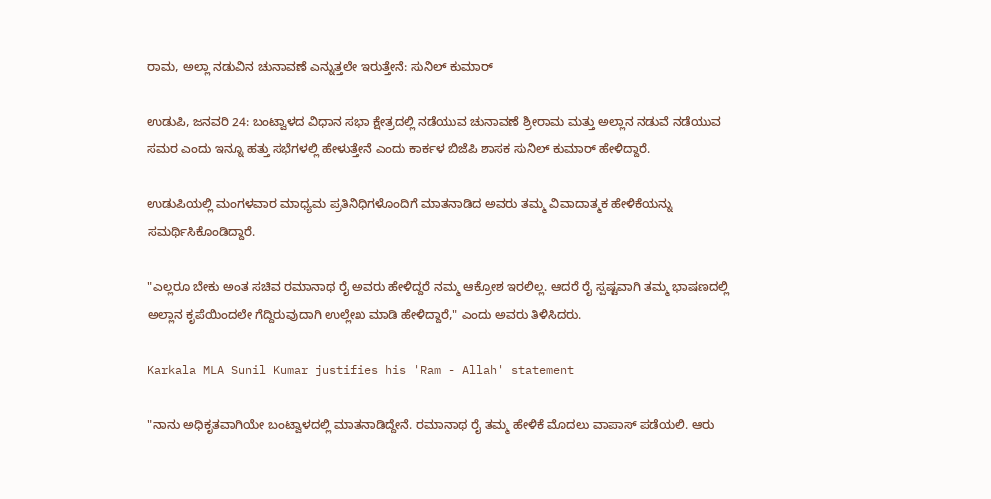ರಾಮ, ಅಲ್ಲಾ ನಡುವಿನ ಚುನಾವಣೆ ಎನ್ನುತ್ತಲೇ ಇರುತ್ತೇನೆ: ಸುನಿಲ್ ಕುಮಾರ್

ಉಡುಪಿ, ಜನವರಿ 24: ಬಂಟ್ವಾಳದ ವಿಧಾನ ಸಭಾ ಕ್ಷೇತ್ರದಲ್ಲಿ ನಡೆಯುವ ಚುನಾವಣೆ ಶ್ರೀರಾಮ ಮತ್ತು ಅಲ್ಲಾನ ನಡುವೆ ನಡೆಯುವ ಸಮರ ಎಂದು ಇನ್ನೂ ಹತ್ತು ಸಭೆಗಳಲ್ಲಿ ಹೇಳುತ್ತೇನೆ ಎಂದು ಕಾರ್ಕಳ ಬಿಜೆಪಿ ಶಾಸಕ ಸುನಿಲ್ ಕುಮಾರ್ ಹೇಳಿದ್ದಾರೆ.

ಉಡುಪಿಯಲ್ಲಿ ಮಂಗಳವಾರ ಮಾಧ್ಯಮ ಪ್ರತಿನಿಧಿಗಳೊಂದಿಗೆ ಮಾತನಾಡಿದ ಅವರು ತಮ್ಮ ವಿವಾದಾತ್ಮಕ ಹೇಳಿಕೆಯನ್ನು ಸಮರ್ಥಿಸಿಕೊಂಡಿದ್ದಾರೆ.

"ಎಲ್ಲರೂ ಬೇಕು ಅಂತ ಸಚಿವ ರಮಾನಾಥ ರೈ ಅವರು ಹೇಳಿದ್ದರೆ ನಮ್ಮ ಆಕ್ರೋಶ ಇರಲಿಲ್ಲ. ಆದರೆ ರೈ ಸ್ಪಷ್ಟವಾಗಿ ತಮ್ಮ ಭಾಷಣದಲ್ಲಿ ಅಲ್ಲಾನ ಕೃಪೆಯಿಂದಲೇ ಗೆದ್ದಿರುವುದಾಗಿ ಉಲ್ಲೇಖ ಮಾಡಿ ಹೇಳಿದ್ದಾರೆ," ಎಂದು ಅವರು ತಿಳಿಸಿದರು.

Karkala MLA Sunil Kumar justifies his 'Ram - Allah' statement

"ನಾನು ಅಧಿಕೃತವಾಗಿಯೇ ಬಂಟ್ವಾಳದಲ್ಲಿ ಮಾತನಾಡಿದ್ದೇನೆ. ರಮಾನಾಥ ರೈ ತಮ್ಮ ಹೇಳಿಕೆ ಮೊದಲು ವಾಪಾಸ್ ಪಡೆಯಲಿ. ಆರು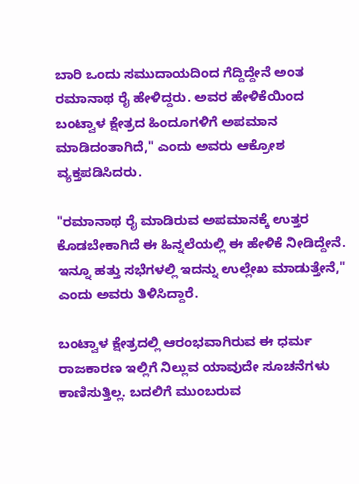ಬಾರಿ ಒಂದು ಸಮುದಾಯದಿಂದ ಗೆದ್ದಿದ್ದೇನೆ ಅಂತ ರಮಾನಾಥ ರೈ ಹೇಳಿದ್ದರು. ಅವರ ಹೇಳಿಕೆಯಿಂದ ಬಂಟ್ವಾಳ ಕ್ಷೇತ್ರದ ಹಿಂದೂಗಳಿಗೆ ಅಪಮಾನ ಮಾಡಿದಂತಾಗಿದೆ," ಎಂದು ಅವರು ಆಕ್ರೋಶ ವ್ಯಕ್ತಪಡಿಸಿದರು.

"ರಮಾನಾಥ ರೈ ಮಾಡಿರುವ ಅಪಮಾನಕ್ಕೆ ಉತ್ತರ ಕೊಡಬೇಕಾಗಿದೆ ಈ ಹಿನ್ನಲೆಯಲ್ಲಿ ಈ ಹೇಳಿಕೆ ನೀಡಿದ್ದೇನೆ. ಇನ್ನೂ ಹತ್ತು ಸಭೆಗಳಲ್ಲಿ ಇದನ್ನು ಉಲ್ಲೇಖ ಮಾಡುತ್ತೇನೆ," ಎಂದು ಅವರು ತಿಳಿಸಿದ್ದಾರೆ.

ಬಂಟ್ವಾಳ ಕ್ಷೇತ್ರದಲ್ಲಿ ಆರಂಭವಾಗಿರುವ ಈ ಧರ್ಮ ರಾಜಕಾರಣ ಇಲ್ಲಿಗೆ ನಿಲ್ಲುವ ಯಾವುದೇ ಸೂಚನೆಗಳು ಕಾಣಿಸುತ್ತಿಲ್ಲ. ಬದಲಿಗೆ ಮುಂಬರುವ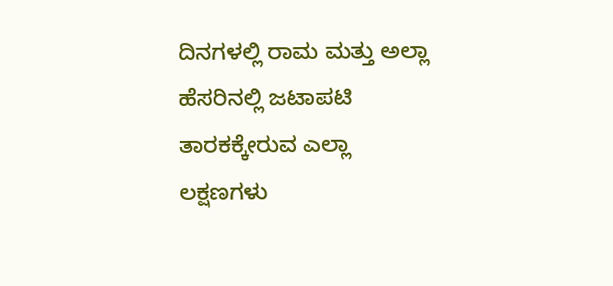ದಿನಗಳಲ್ಲಿ ರಾಮ ಮತ್ತು ಅಲ್ಲಾ ಹೆಸರಿನಲ್ಲಿ ಜಟಾಪಟಿ ತಾರಕಕ್ಕೇರುವ ಎಲ್ಲಾ ಲಕ್ಷಣಗಳು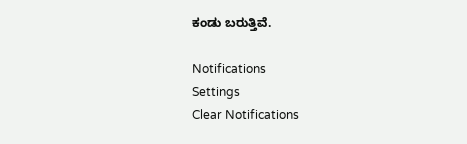ಕಂಡು ಬರುತ್ತಿವೆ.

Notifications
Settings
Clear Notifications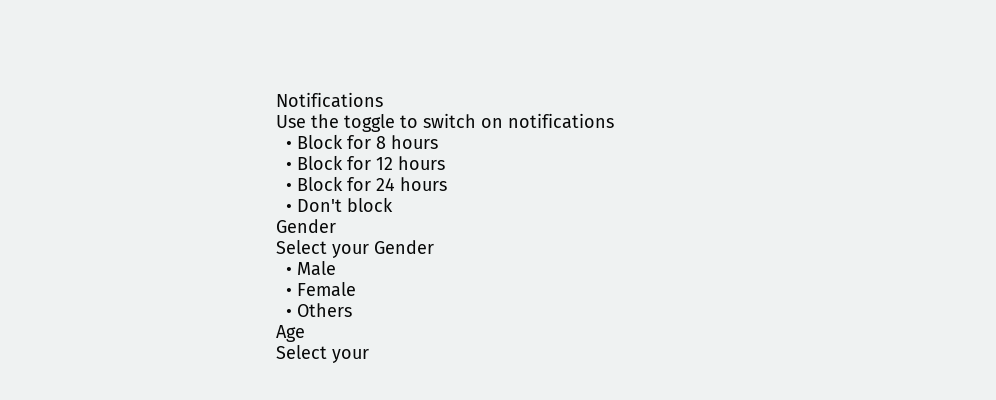Notifications
Use the toggle to switch on notifications
  • Block for 8 hours
  • Block for 12 hours
  • Block for 24 hours
  • Don't block
Gender
Select your Gender
  • Male
  • Female
  • Others
Age
Select your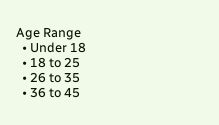Age Range
  • Under 18
  • 18 to 25
  • 26 to 35
  • 36 to 45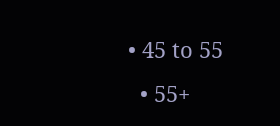• 45 to 55
  • 55+